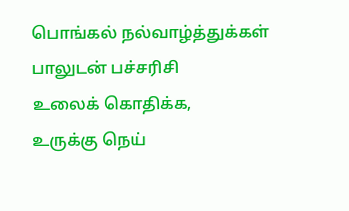பொங்கல் நல்வாழ்த்துக்கள்
பாலுடன் பச்சரிசி
உலைக் கொதிக்க,
உருக்கு நெய்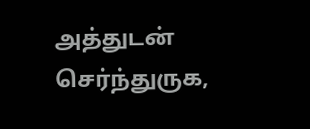அத்துடன் செர்ந்துருக,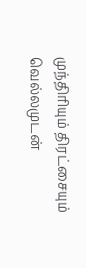முந்திரியும் திரட்சையும்
வெல்லமுடன்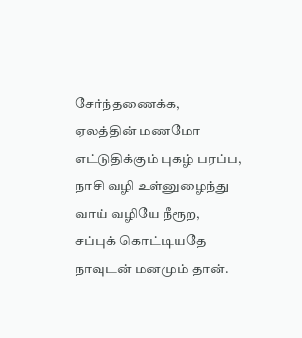சேர்ந்தணைக்க,
ஏலத்தின் மணமோ
எட்டுதிக்கும் புகழ் பரப்ப,
நாசி வழி உள்னுழைந்து
வாய் வழியே நீரூற,
சப்புக் கொட்டியதே
நாவுடன் மனமும் தான்.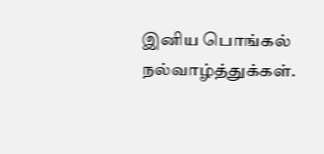இனிய பொங்கல் நல்வாழ்த்துக்கள்.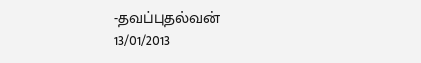-தவப்புதல்வன்
13/01/2013